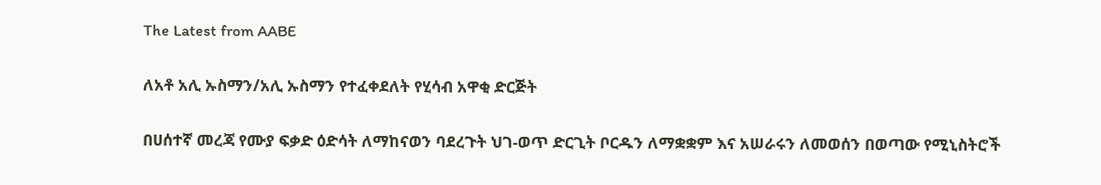The Latest from AABE

ለአቶ አሊ ኡስማን/አሊ ኡስማን የተፈቀደለት የሂሳብ አዋቂ ድርጅት

በሀሰተኛ መረጃ የሙያ ፍቃድ ዕድሳት ለማከናወን ባደረጉት ህገ-ወጥ ድርጊት ቦርዱን ለማቋቋም እና አሠራሩን ለመወሰን በወጣው የሚኒስትሮች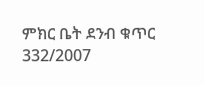ምክር ቤት ደንብ ቁጥር 332/2007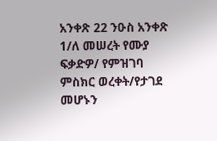አንቀጽ 22 ንዑስ አንቀጽ 1/ለ መሠረት የሙያ ፍቃድዎ/ የምዝገባ ምስክር ወረቀት/የታገደ መሆኑን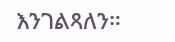እንገልጻለን።